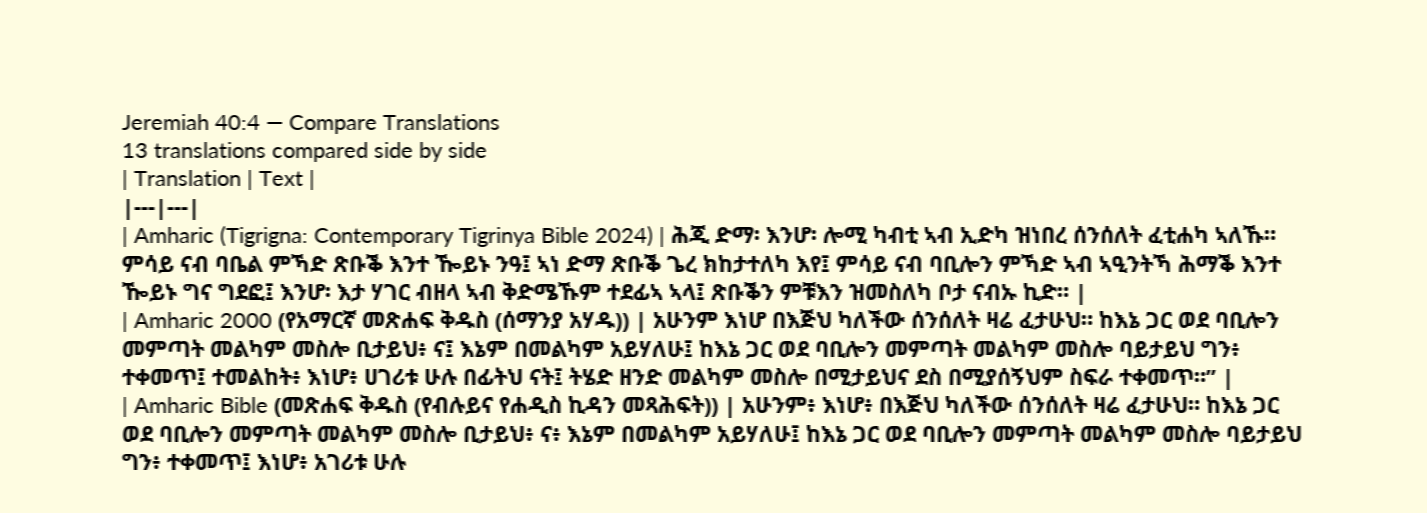Jeremiah 40:4 — Compare Translations
13 translations compared side by side
| Translation | Text |
|---|---|
| Amharic (Tigrigna: Contemporary Tigrinya Bible 2024) | ሕጂ ድማ፡ እንሆ፡ ሎሚ ካብቲ ኣብ ኢድካ ዝነበረ ሰንሰለት ፈቲሐካ ኣለኹ። ምሳይ ናብ ባቤል ምኻድ ጽቡቕ እንተ ዀይኑ ንዓ፤ ኣነ ድማ ጽቡቕ ጌረ ክከታተለካ እየ፤ ምሳይ ናብ ባቢሎን ምኻድ ኣብ ኣዒንትኻ ሕማቕ እንተ ዀይኑ ግና ግደፎ፤ እንሆ፡ እታ ሃገር ብዘላ ኣብ ቅድሜኹም ተደፊኣ ኣላ፤ ጽቡቕን ምቹእን ዝመስለካ ቦታ ናብኡ ኪድ። |
| Amharic 2000 (የአማርኛ መጽሐፍ ቅዱስ (ሰማንያ አሃዱ)) | አሁንም እነሆ በእጅህ ካለችው ሰንሰለት ዛሬ ፈታሁህ። ከእኔ ጋር ወደ ባቢሎን መምጣት መልካም መስሎ ቢታይህ፥ ና፤ እኔም በመልካም አይሃለሁ፤ ከእኔ ጋር ወደ ባቢሎን መምጣት መልካም መስሎ ባይታይህ ግን፥ ተቀመጥ፤ ተመልከት፥ እነሆ፥ ሀገሪቱ ሁሉ በፊትህ ናት፤ ትሄድ ዘንድ መልካም መስሎ በሚታይህና ደስ በሚያሰኝህም ስፍራ ተቀመጥ።” |
| Amharic Bible (መጽሐፍ ቅዱስ (የብሉይና የሐዲስ ኪዳን መጻሕፍት)) | አሁንም፥ እነሆ፥ በእጅህ ካለችው ሰንሰለት ዛሬ ፈታሁህ። ከእኔ ጋር ወደ ባቢሎን መምጣት መልካም መስሎ ቢታይህ፥ ና፥ እኔም በመልካም አይሃለሁ፤ ከእኔ ጋር ወደ ባቢሎን መምጣት መልካም መስሎ ባይታይህ ግን፥ ተቀመጥ፤ እነሆ፥ አገሪቱ ሁሉ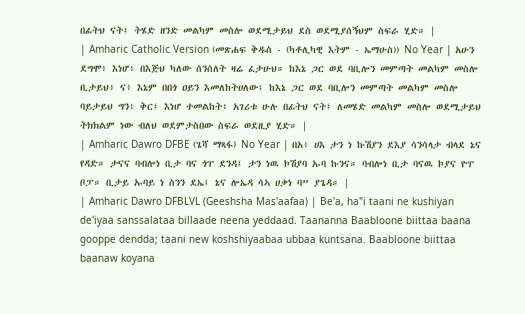በፊትህ ናት፤ ትሄድ ዘንድ መልካም መስሎ ወደሚታይህ ደስ ወደሚያሰኝህም ስፍራ ሂድ። |
| Amharic Catholic Version (መጽሐፍ ቅዱስ - (ካቶሊካዊ እትም - ኤማሁስ)) No Year | አሁን ደግሞ፥ እነሆ፥ በእጅህ ካለው ሰንሰለት ዛሬ ፈታሁህ። ከእኔ ጋር ወደ ባቢሎን መምጣት መልካም መስሎ ቢታይህ፥ ና፥ እኔም በበጎ ዐይን እመለከትሀለው፤ ከእኔ ጋር ወደ ባቢሎን መምጣት መልካም መስሎ ባይታይህ ግን፥ ቅር፤ እነሆ ተመልከት፥ አገሪቱ ሁሉ በፊትህ ናት፤ ለመሄድ መልካም መስሎ ወደሚታይህ ትክክልም ነው ብለህ ወደምታስበው ስፍራ ወደዚያ ሂድ። |
| Amharic Dawro DFBE (ጌሻ ማጻፋ) No Year | በአ፥ ሀእ ታን ነ ኩሽያን ደእያ ሳንሳላታ ብላደ ኔና የዳድ። ታናና ባብሎነ ቢታ ባና ጎፐ ደንዳ፤ ታን ነዉ ኮሽያባ ኡባ ኩንና። ባብሎነ ቢታ ባናዉ ኮያና ዮፐ ቦፓ። ቢታይ ኡባይ ነ ስንን ደኤ፤ ኔና ሎኤዳ ሳኣ ሀቃነ ባ” ያጌዳ። |
| Amharic Dawro DFBLVL (Geeshsha Mas'aafaa) | Be'a, ha"i taani ne kushiyan de'iyaa sanssalataa billaade neena yeddaad. Taananna Baabloone biittaa baana gooppe dendda; taani new koshshiyaabaa ubbaa kuntsana. Baabloone biittaa baanaw koyana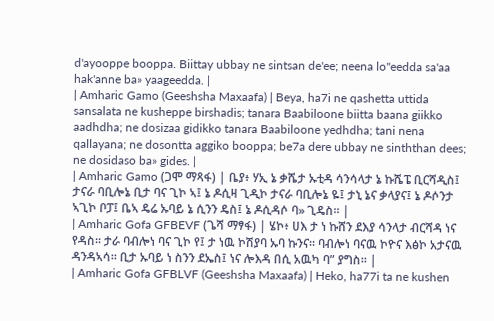d'ayooppe booppa. Biittay ubbay ne sintsan de'ee; neena lo"eedda sa'aa hak'anne ba» yaageedda. |
| Amharic Gamo (Geeshsha Maxaafa) | Beya, ha7i ne qashetta uttida sansalata ne kusheppe birshadis; tanara Baabiloone biitta baana giikko aadhdha; ne dosizaa gidikko tanara Baabiloone yedhdha; tani nena qallayana; ne dosontta aggiko booppa; be7a dere ubbay ne sinththan dees; ne dosidaso ba» gides. |
| Amharic Gamo (ጋሞ ማጻፋ) | ቤያ፥ ሃኢ ኔ ቃሼታ ኡቲዳ ሳንሳላታ ኔ ኩሼፔ ቢርሻዲስ፤ ታናራ ባቢሎኔ ቢታ ባና ጊኮ ኣ፤ ኔ ዶሲዛ ጊዲኮ ታናራ ባቢሎኔ ዬ፤ ታኒ ኔና ቃላያና፤ ኔ ዶሶንታ ኣጊኮ ቦፓ፤ ቤኣ ዴሬ ኡባይ ኔ ሲንን ዴስ፤ ኔ ዶሲዳሶ ባ» ጊዴስ። |
| Amharic Gofa GFBEVF (ጌሻ ማፃፋ) | ሄኮ፥ ሀእ ታ ነ ኩሸን ደእያ ሳንላታ ብርሻዳ ነና የዳስ። ታራ ባብሎነ ባና ጊኮ የ፤ ታ ነዉ ኮሽያባ ኡባ ኩንና። ባብሎነ ባናዉ ኮዮና እፅኮ አታናዉ ዳንዳኣሳ። ቢታ ኡባይ ነ ስንን ደኤስ፤ ነና ሎእዳ በሲ አዉካ ባ” ያግስ። |
| Amharic Gofa GFBLVF (Geeshsha Maxaafa) | Heko, ha77i ta ne kushen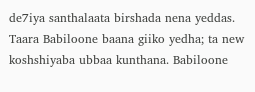de7iya santhalaata birshada nena yeddas. Taara Babiloone baana giiko yedha; ta new koshshiyaba ubbaa kunthana. Babiloone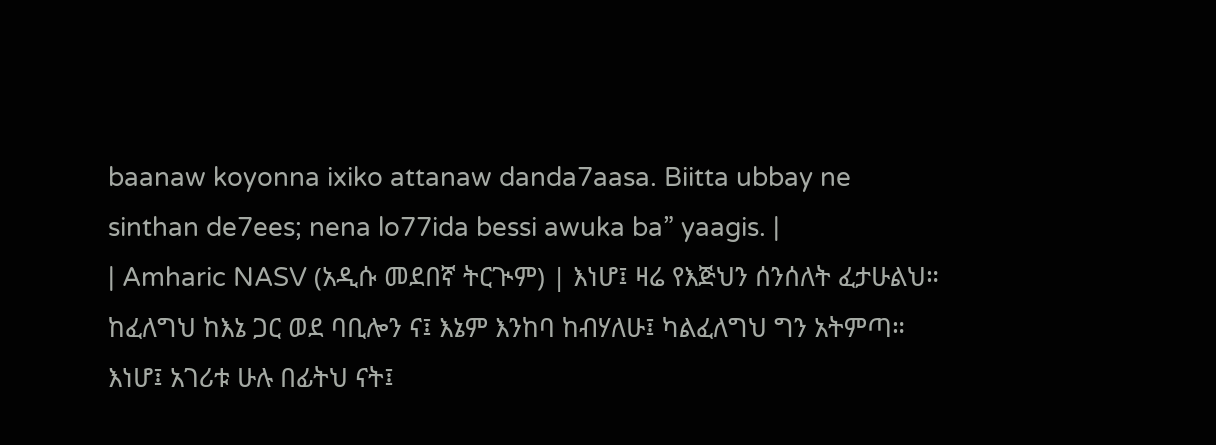baanaw koyonna ixiko attanaw danda7aasa. Biitta ubbay ne sinthan de7ees; nena lo77ida bessi awuka ba” yaagis. |
| Amharic NASV (አዲሱ መደበኛ ትርጒም) | እነሆ፤ ዛሬ የእጅህን ሰንሰለት ፈታሁልህ። ከፈለግህ ከእኔ ጋር ወደ ባቢሎን ና፤ እኔም እንከባ ከብሃለሁ፤ ካልፈለግህ ግን አትምጣ። እነሆ፤ አገሪቱ ሁሉ በፊትህ ናት፤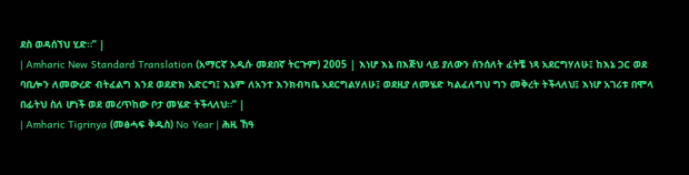ደስ ወዳሰኘህ ሂድ።” |
| Amharic New Standard Translation (አማርኛ አዲሱ መደበኛ ትርጉም) 2005 | እነሆ እኔ በእጅህ ላይ ያለውን ሰንሰለት ፈትቼ ነጻ አደርግሃለሁ፤ ከእኔ ጋር ወደ ባቢሎን ለመውረድ ብትፈልግ እንደ ወደድክ አድርግ፤ እኔም ለአንተ እንክብካቤ አደርግልሃለሁ፤ ወደዚያ ለመሄድ ካልፈለግህ ግን መቅረት ትችላለህ፤ እነሆ አገሪቱ በሞላ በፊትህ ስለ ሆነች ወደ መረጥከው ቦታ መሄድ ትችላለህ።” |
| Amharic Tigrinya (መፅሓፍ ቅዱስ) No Year | ሕዚ ኸዓ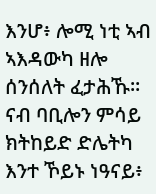እንሆ፥ ሎሚ ነቲ ኣብ ኣእዳውካ ዘሎ ሰንሰለት ፈታሕኹ። ናብ ባቢሎን ምሳይ ክትከይድ ድሌትካ እንተ ኾይኑ ነዓናይ፥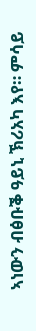ኣነውን ብፅቡቕ ዓይኒ ኽሪአካ እየ። ምሳይ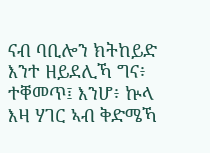ናብ ባቢሎን ክትከይድ እንተ ዘይደሊኻ ግና፥ ተቐመጥ፤ እንሆ፥ ኵላ እዛ ሃገር ኣብ ቅድሜኻ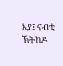እያ፤ ናብቲ ኽትከዶ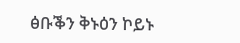ፅቡቕን ቅኑዕን ኮይኑ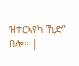ዝተርኣየካ ኺድ” በሎ። |